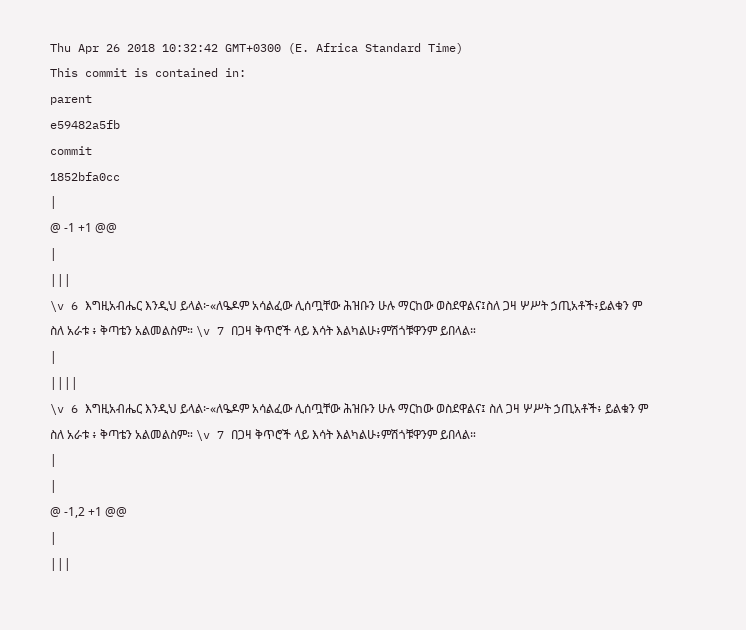Thu Apr 26 2018 10:32:42 GMT+0300 (E. Africa Standard Time)
This commit is contained in:
parent
e59482a5fb
commit
1852bfa0cc
|
@ -1 +1 @@
|
|||
\v 6 እግዚአብሔር እንዲህ ይላል፦«ለዔዶም አሳልፈው ሊሰጧቸው ሕዝቡን ሁሉ ማርከው ወስደዋልና፤ስለ ጋዛ ሦሥት ኃጢአቶች፥ይልቁን ም ስለ አራቱ ፥ ቅጣቴን አልመልስም። \v 7 በጋዛ ቅጥሮች ላይ እሳት እልካልሁ፥ምሽጎቹዋንም ይበላል።
|
||||
\v 6 እግዚአብሔር እንዲህ ይላል፦«ለዔዶም አሳልፈው ሊሰጧቸው ሕዝቡን ሁሉ ማርከው ወስደዋልና፤ ስለ ጋዛ ሦሥት ኃጢአቶች፥ ይልቁን ም ስለ አራቱ ፥ ቅጣቴን አልመልስም። \v 7 በጋዛ ቅጥሮች ላይ እሳት እልካልሁ፥ምሽጎቹዋንም ይበላል።
|
|
@ -1,2 +1 @@
|
|||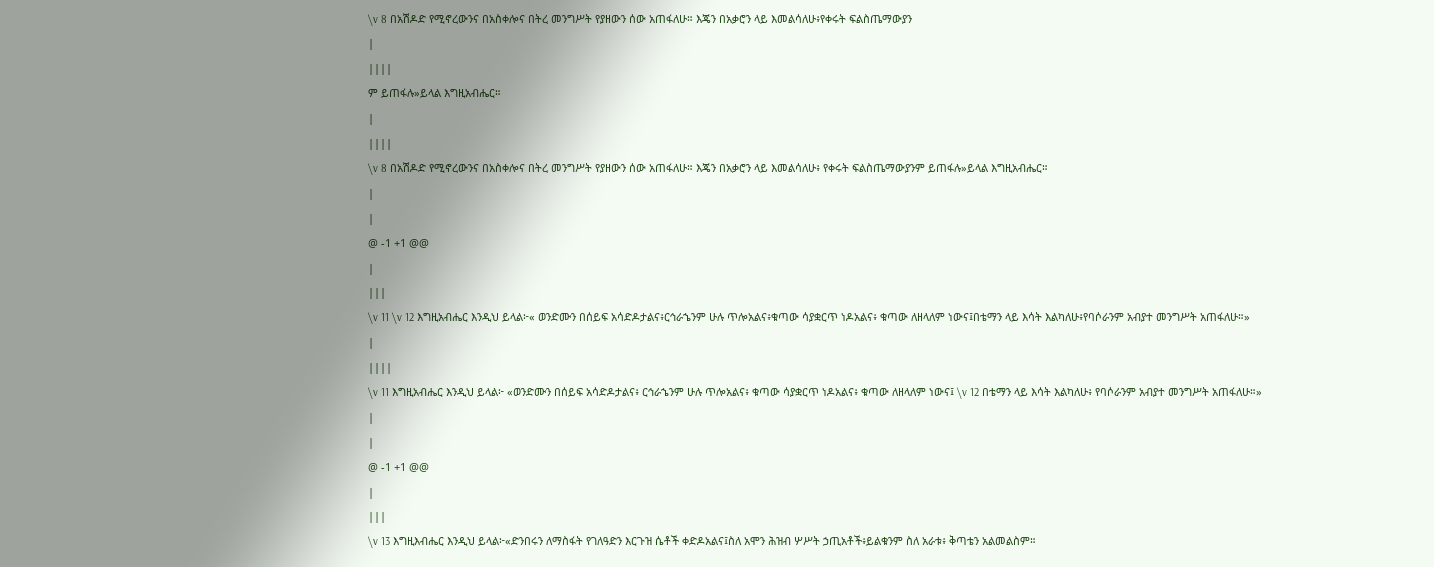\v 8 በአሽዶድ የሚኖረውንና በአስቀሎና በትረ መንግሥት የያዘውን ሰው አጠፋለሁ። እጄን በአቃሮን ላይ እመልሳለሁ፥የቀሩት ፍልስጤማውያን
|
||||
ም ይጠፋሉ»ይላል እግዚአብሔር።
|
||||
\v 8 በአሽዶድ የሚኖረውንና በአስቀሎና በትረ መንግሥት የያዘውን ሰው አጠፋለሁ። እጄን በአቃሮን ላይ እመልሳለሁ፥ የቀሩት ፍልስጤማውያንም ይጠፋሉ»ይላል እግዚአብሔር።
|
|
@ -1 +1 @@
|
|||
\v 11 \v 12 እግዚአብሔር እንዲህ ይላል፦« ወንድሙን በሰይፍ አሳድዶታልና፥ርኅራኄንም ሁሉ ጥሎአልና፥ቁጣው ሳያቋርጥ ነዶአልና፥ ቁጣው ለዘላለም ነውና፤በቴማን ላይ እሳት እልካለሁ፥የባሶራንም አብያተ መንግሥት አጠፋለሁ።»
|
||||
\v 11 እግዚአብሔር እንዲህ ይላል፦ «ወንድሙን በሰይፍ አሳድዶታልና፥ ርኅራኄንም ሁሉ ጥሎአልና፥ ቁጣው ሳያቋርጥ ነዶአልና፥ ቁጣው ለዘላለም ነውና፤ \v 12 በቴማን ላይ እሳት እልካለሁ፥ የባሶራንም አብያተ መንግሥት አጠፋለሁ።»
|
|
@ -1 +1 @@
|
|||
\v 13 እግዚእብሔር እንዲህ ይላል፦«ድንበሩን ለማስፋት የገለዓድን እርጉዝ ሴቶች ቀድዶአልና፤ስለ አሞን ሕዝብ ሦሥት ኃጢአቶች፥ይልቁንም ስለ አራቱ፥ ቅጣቴን አልመልስም።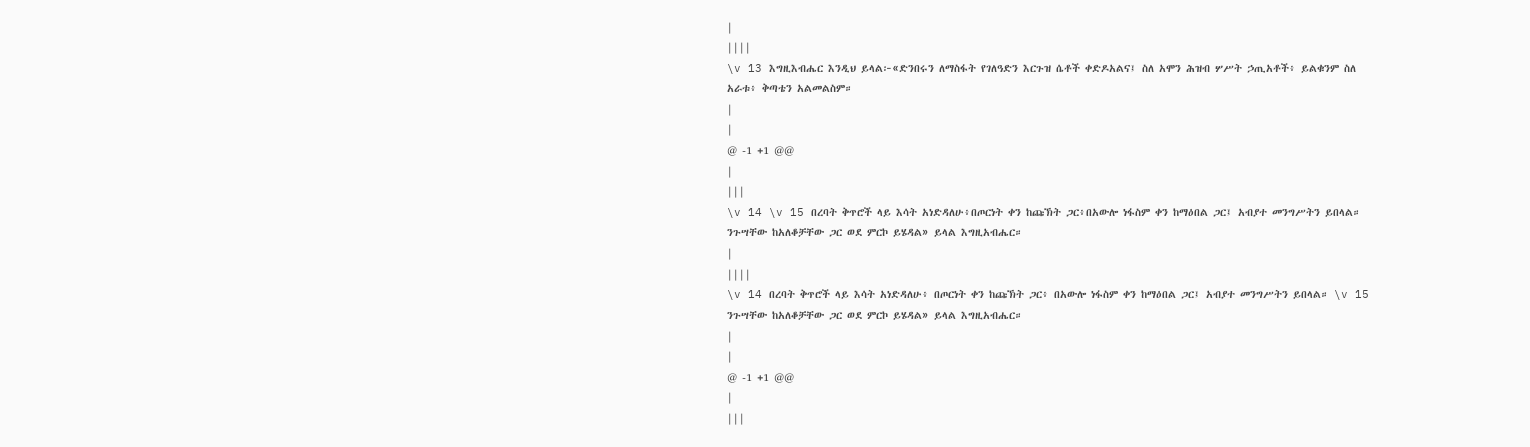|
||||
\v 13 እግዚእብሔር እንዲህ ይላል፦«ድንበሩን ለማስፋት የገለዓድን እርጉዝ ሴቶች ቀድዶአልና፤ ስለ አሞን ሕዝብ ሦሥት ኃጢአቶች፥ ይልቁንም ስለ አራቱ፥ ቅጣቴን አልመልስም።
|
|
@ -1 +1 @@
|
|||
\v 14 \v 15 በረባት ቅጥሮች ላይ እሳት አነድዳለሁ፥በጦርነት ቀን ከጩኽት ጋር፥በአውሎ ነፋስም ቀን ከማዕበል ጋር፤ አብያተ መንግሥትን ይበላል። ንጉሣቸው ከአለቆቻቸው ጋር ወደ ምርኮ ይሄዳል» ይላል እግዚአብሔር።
|
||||
\v 14 በረባት ቅጥሮች ላይ እሳት አነድዳለሁ፥ በጦርነት ቀን ከጩኽት ጋር፥ በአውሎ ነፋስም ቀን ከማዕበል ጋር፤ አብያተ መንግሥትን ይበላል። \v 15 ንጉሣቸው ከአለቆቻቸው ጋር ወደ ምርኮ ይሄዳል» ይላል እግዚአብሔር።
|
|
@ -1 +1 @@
|
|||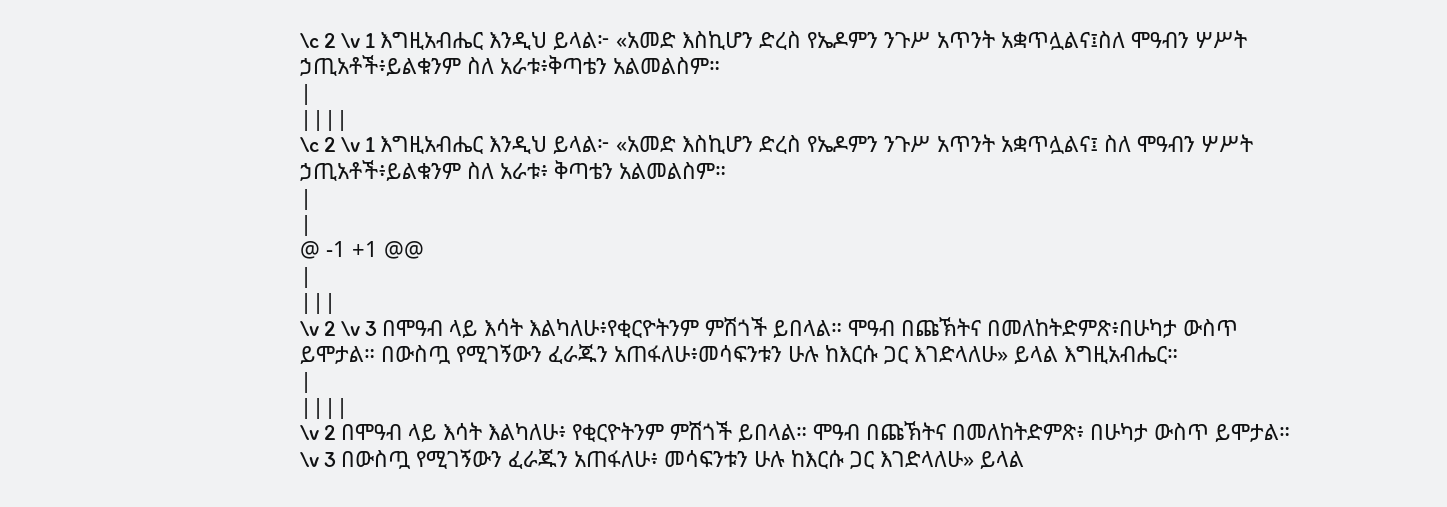\c 2 \v 1 እግዚአብሔር እንዲህ ይላል፦ «አመድ እስኪሆን ድረስ የኤዶምን ንጉሥ አጥንት አቋጥሏልና፤ስለ ሞዓብን ሦሥት ኃጢአቶች፥ይልቁንም ስለ አራቱ፥ቅጣቴን አልመልስም።
|
||||
\c 2 \v 1 እግዚአብሔር እንዲህ ይላል፦ «አመድ እስኪሆን ድረስ የኤዶምን ንጉሥ አጥንት አቋጥሏልና፤ ስለ ሞዓብን ሦሥት ኃጢአቶች፥ይልቁንም ስለ አራቱ፥ ቅጣቴን አልመልስም።
|
|
@ -1 +1 @@
|
|||
\v 2 \v 3 በሞዓብ ላይ እሳት እልካለሁ፥የቂርዮትንም ምሽጎች ይበላል። ሞዓብ በጩኽትና በመለከትድምጽ፥በሁካታ ውስጥ ይሞታል። በውስጧ የሚገኝውን ፈራጁን አጠፋለሁ፥መሳፍንቱን ሁሉ ከእርሱ ጋር እገድላለሁ» ይላል እግዚአብሔር።
|
||||
\v 2 በሞዓብ ላይ እሳት እልካለሁ፥ የቂርዮትንም ምሽጎች ይበላል። ሞዓብ በጩኽትና በመለከትድምጽ፥ በሁካታ ውስጥ ይሞታል። \v 3 በውስጧ የሚገኝውን ፈራጁን አጠፋለሁ፥ መሳፍንቱን ሁሉ ከእርሱ ጋር እገድላለሁ» ይላል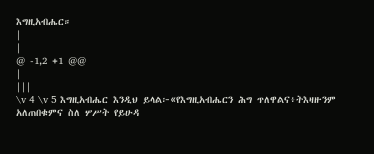እግዚአብሔር።
|
|
@ -1,2 +1 @@
|
|||
\v 4 \v 5 እግዚአብሔር እንዲህ ይላል፦«የእግዚአብሔርን ሕግ ጥለዋልና፥ትእዛዙንም አለጠበቁምና ስለ ሦሥት የይሁዳ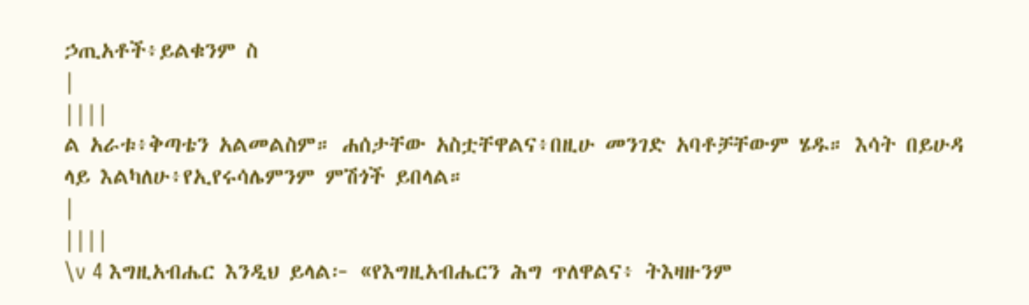ኃጢአቶች፥ይልቁንም ስ
|
||||
ል አራቱ፥ቅጣቴን አልመልስም። ሐሰታቸው አስቷቸዋልና፥በዚሁ መንገድ አባቶቻቸውም ሄዱ። እሳት በይሁዳ ላይ እልካለሁ፥የኢየሩሳሌምንም ምሽጎች ይበላል።
|
||||
\v 4 እግዚአብሔር እንዲህ ይላል፦ «የእግዚአብሔርን ሕግ ጥለዋልና፥ ትእዛዙንም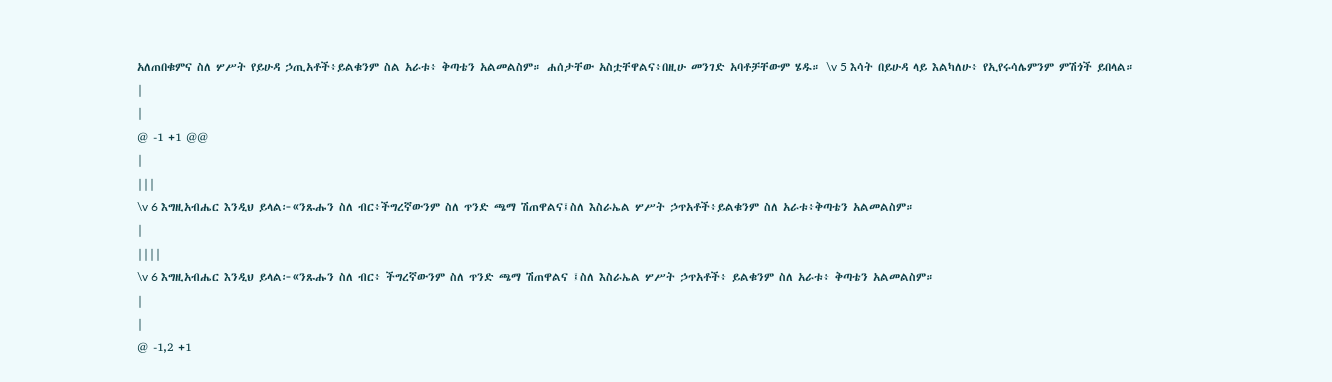አለጠበቁምና ስለ ሦሥት የይሁዳ ኃጢአቶች፥ይልቁንም ስል አራቱ፥ ቅጣቴን አልመልስም። ሐሰታቸው አስቷቸዋልና፥በዚሁ መንገድ አባቶቻቸውም ሄዱ። \v 5 እሳት በይሁዳ ላይ እልካለሁ፥ የኢየሩሳሌምንም ምሽጎች ይበላል።
|
|
@ -1 +1 @@
|
|||
\v 6 እግዚአብሔር እንዲህ ይላል፦«ንጹሑን ስለ ብር፥ችግረኛውንም ስለ ጥንድ ጫማ ሽጠዋልና፤ስለ እስራኤል ሦሥት ኃጥአቶች፥ይልቁንም ስለ አራቱ፥ቅጣቴን አልመልስም።
|
||||
\v 6 እግዚአብሔር እንዲህ ይላል፦«ንጹሑን ስለ ብር፥ ችግረኛውንም ስለ ጥንድ ጫማ ሽጠዋልና ፤ስለ እስራኤል ሦሥት ኃጥአቶች፥ ይልቁንም ስለ አራቱ፥ ቅጣቴን አልመልስም።
|
|
@ -1,2 +1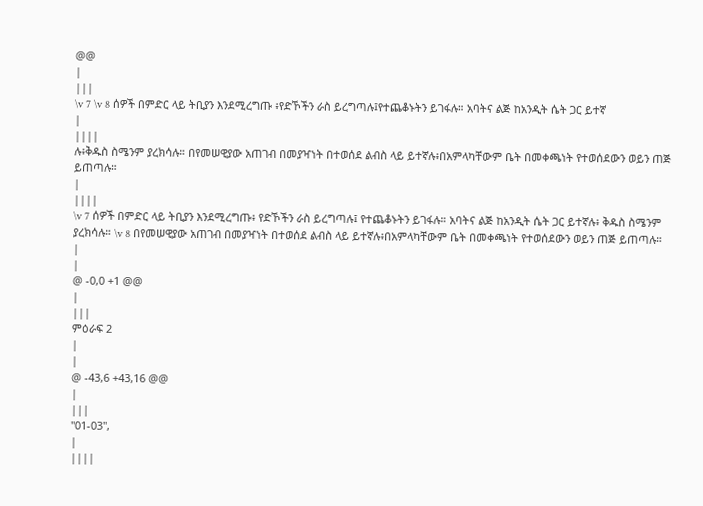@@
|
|||
\v 7 \v 8 ሰዎች በምድር ላይ ትቢያን እንደሚረግጡ ፥የድኾችን ራስ ይረግጣሉ፤የተጨቆኑትን ይገፋሉ። አባትና ልጅ ከአንዲት ሴት ጋር ይተኛ
|
||||
ሉ፥ቅዱስ ስሜንም ያረክሳሉ። በየመሠዊያው አጠገብ በመያዣነት በተወሰደ ልብስ ላይ ይተኛሉ፥በአምላካቸውም ቤት በመቀጫነት የተወሰደውን ወይን ጠጅ ይጠጣሉ።
|
||||
\v 7 ሰዎች በምድር ላይ ትቢያን እንደሚረግጡ፥ የድኾችን ራስ ይረግጣሉ፤ የተጨቆኑትን ይገፋሉ። አባትና ልጅ ከአንዲት ሴት ጋር ይተኛሉ፥ ቅዱስ ስሜንም ያረክሳሉ። \v 8 በየመሠዊያው አጠገብ በመያዣነት በተወሰደ ልብስ ላይ ይተኛሉ፥በአምላካቸውም ቤት በመቀጫነት የተወሰደውን ወይን ጠጅ ይጠጣሉ።
|
|
@ -0,0 +1 @@
|
|||
ምዕራፍ 2
|
|
@ -43,6 +43,16 @@
|
|||
"01-03",
|
||||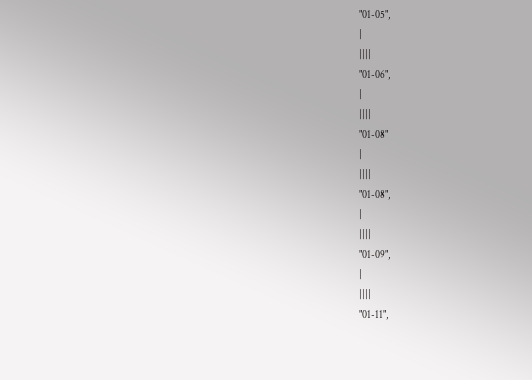"01-05",
|
||||
"01-06",
|
||||
"01-08"
|
||||
"01-08",
|
||||
"01-09",
|
||||
"01-11",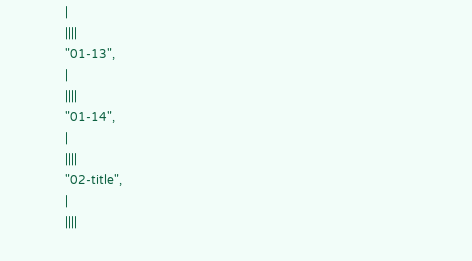|
||||
"01-13",
|
||||
"01-14",
|
||||
"02-title",
|
||||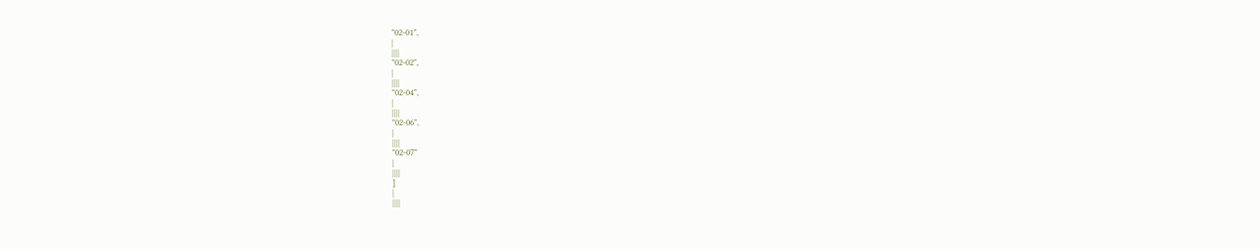"02-01",
|
||||
"02-02",
|
||||
"02-04",
|
||||
"02-06",
|
||||
"02-07"
|
||||
]
|
||||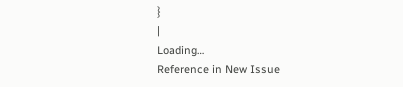}
|
Loading…
Reference in New Issue